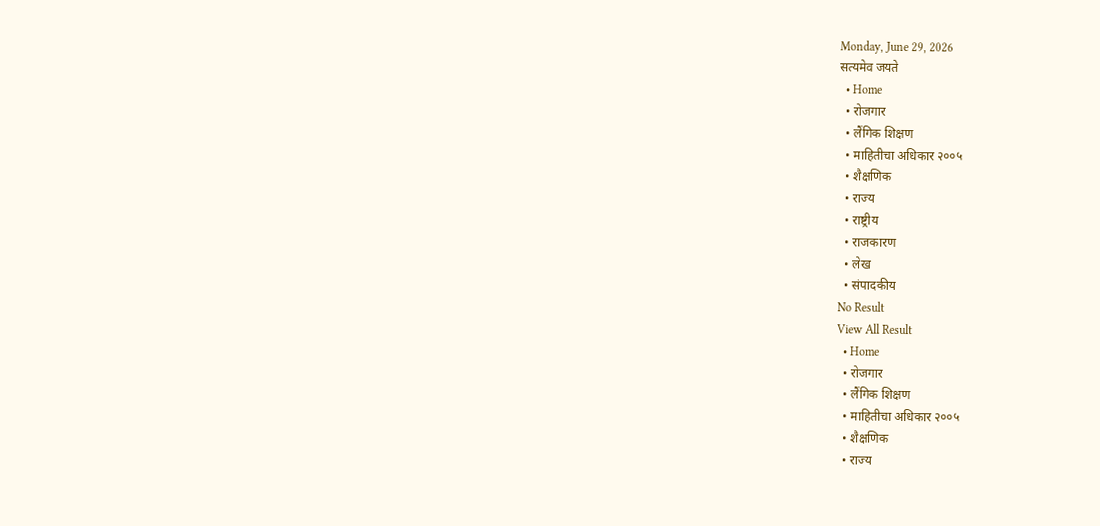Monday, June 29, 2026
सत्यमेव जयते
  • Home
  • रोजगार
  • लैंगिक शिक्षण
  • माहितीचा अधिकार २००५
  • शैक्षणिक
  • राज्य
  • राष्ट्रीय
  • राजकारण
  • लेख
  • संपादकीय
No Result
View All Result
  • Home
  • रोजगार
  • लैंगिक शिक्षण
  • माहितीचा अधिकार २००५
  • शैक्षणिक
  • राज्य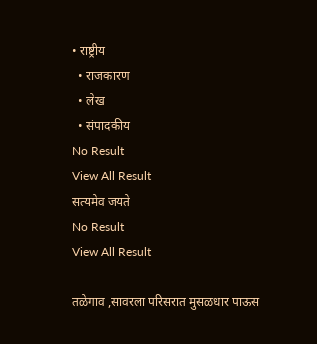• राष्ट्रीय
  • राजकारण
  • लेख
  • संपादकीय
No Result
View All Result
सत्यमेव जयते
No Result
View All Result

तळेगाव ,सावरला परिसरात मुसळधार पाऊस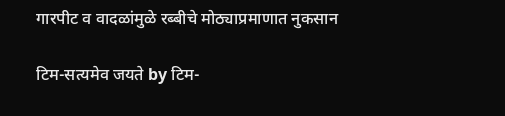गारपीट व वादळांमुळे रब्बीचे मोठ्याप्रमाणात नुकसान

टिम-सत्यमेव जयते by टिम-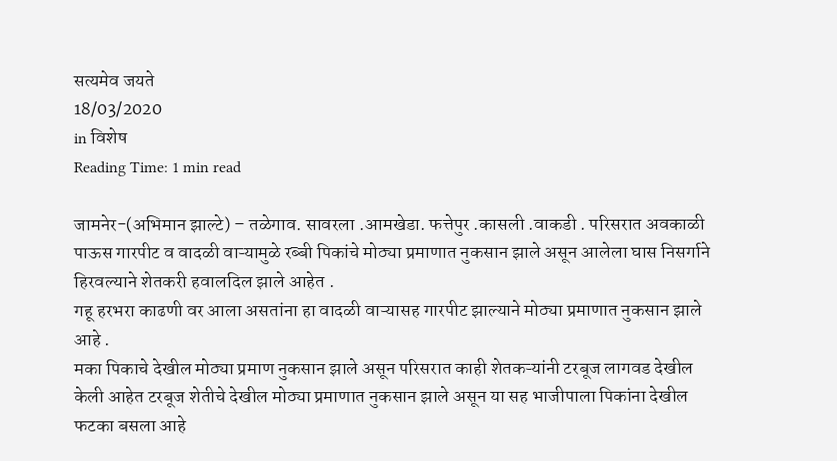सत्यमेव जयते
18/03/2020
in विशेष
Reading Time: 1 min read

जामनेर-(अभिमान झाल्टे) – तळेगाव. सावरला .आमखेडा. फत्तेपुर .कासली .वाकडी . परिसरात अवकाळी पाऊस गारपीट व वादळी वाऱ्यामुळे रब्बी पिकांचे मोठ्या प्रमाणात नुकसान झाले असून आलेला घास निसर्गाने हिरवल्याने शेतकरी हवालदिल झाले आहेत .
गहू हरभरा काढणी वर आला असतांना हा वादळी वाऱ्यासह गारपीट झाल्याने मोठ्या प्रमाणात नुकसान झाले आहे .
मका पिकाचे देखील मोठ्या प्रमाण नुकसान झाले असून परिसरात काही शेतकऱ्यांनी टरबूज लागवड देखील केली आहेत टरबूज शेतीचे देखील मोठ्या प्रमाणात नुकसान झाले असून या सह भाजीपाला पिकांना देखील फटका बसला आहे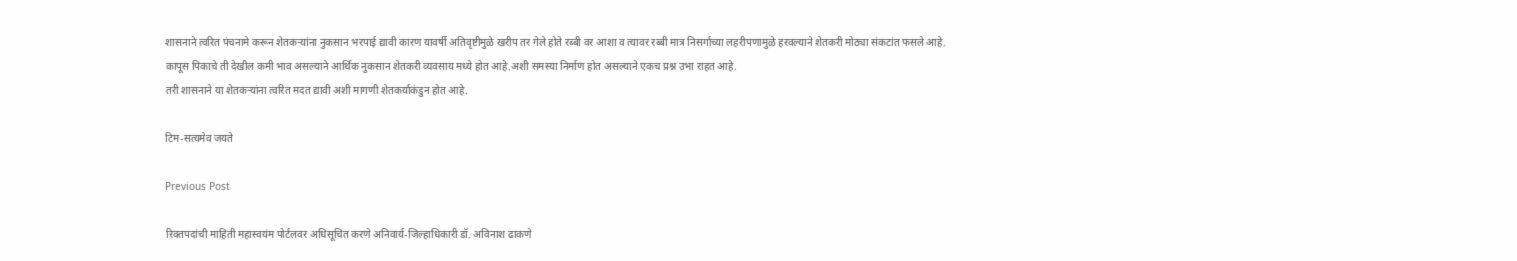शासनाने त्वरित पंचनामे करून शेतकऱ्यांना नुकसान भरपाई द्यावी कारण यावर्षी अतिवृष्टीमुळे खरीप तर गेले होते रब्बी वर आशा व त्यावर रब्बी मात्र निसर्गाच्या लहरीपणामुळे हरवल्याने शेतकरी मोठ्या संकटांत फसले आहे.
कापूस पिकाचे ती देखील कमी भाव असल्याने आर्थिक नुकसान शेतकरी व्यवसाय मध्ये होत आहे.अशी समस्या निर्माण होत असल्याने एकच प्रश्न उभा राहत आहे.
तरी शासनाने या शेतकर्‍यांना त्वरित मदत द्यावी अशी मागणी शेतकर्याकंडुन होत आहे.

टिम-सत्यमेव जयते

Previous Post

रिक्तपदांची माहिती महास्वयंम पोर्टलवर अधिसूचित करणे अनिवार्य-जिल्हाधिकारी डॉ. अविनाश ढाकणे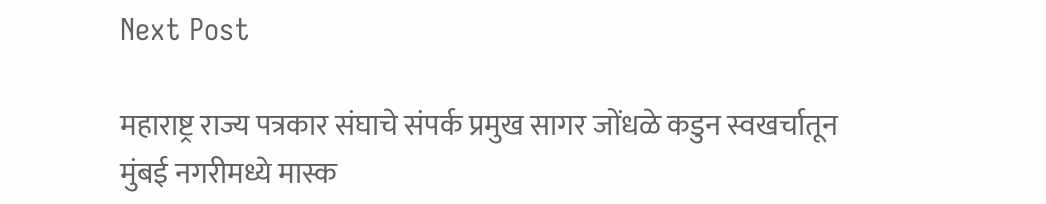Next Post

महाराष्ट्र राज्य पत्रकार संघाचे संपर्क प्रमुख सागर जोंधळे कडुन स्वखर्चातून मुंबई नगरीमध्ये मास्क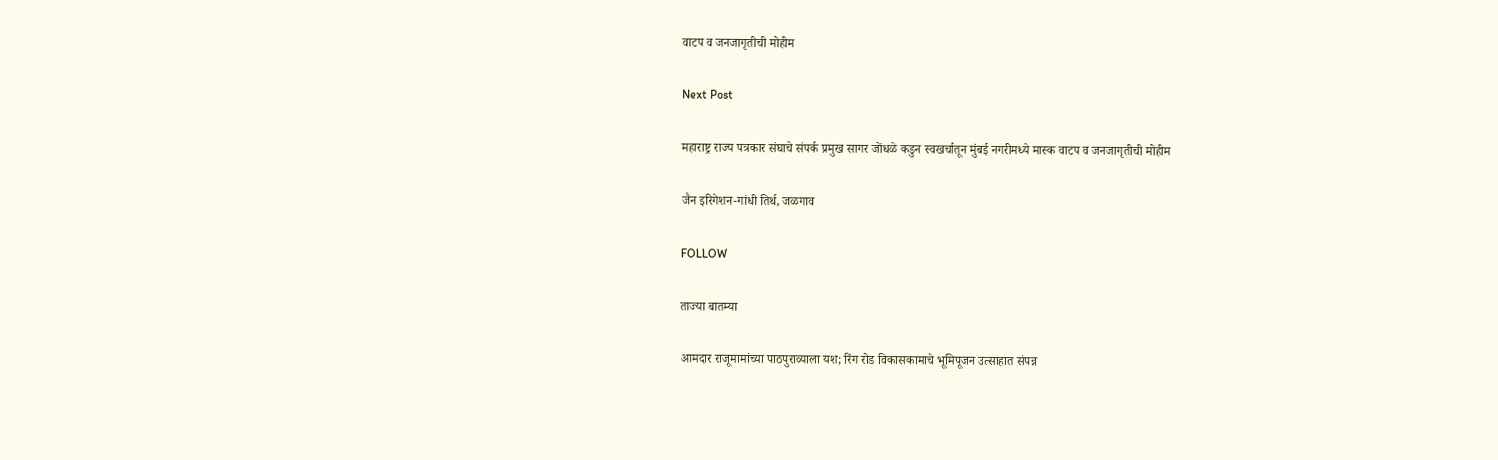वाटप व जनजागृतीची मोहीम

Next Post

महाराष्ट्र राज्य पत्रकार संघाचे संपर्क प्रमुख सागर जोंधळे कडुन स्वखर्चातून मुंबई नगरीमध्ये मास्क वाटप व जनजागृतीची मोहीम

जैन इरिगेशन-गांधी तिर्थ, जळगाव

FOLLOW

ताज्या बातम्या

आमदार राजूमामांच्या पाठपुराव्याला यश; रिंग रोड विकासकामाचे भूमिपूजन उत्साहात संपन्न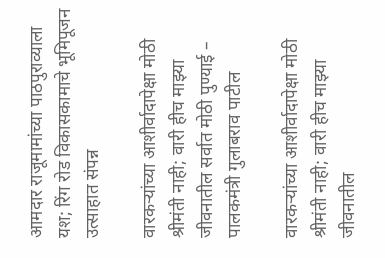आमदार राजूमामांच्या पाठपुराव्याला यश; रिंग रोड विकासकामाचे भूमिपूजन उत्साहात संपन्न

वारकऱ्यांच्या आशीर्वादापेक्षा मोठी श्रीमंती नाही; वारी हीच माझ्या जीवनातील सर्वात मोठी पुण्याई – पालकमंत्री गुलाबराव पाटील

वारकऱ्यांच्या आशीर्वादापेक्षा मोठी श्रीमंती नाही; वारी हीच माझ्या जीवनातील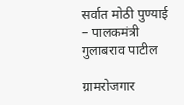सर्वात मोठी पुण्याई – पालकमंत्री गुलाबराव पाटील

ग्रामरोजगार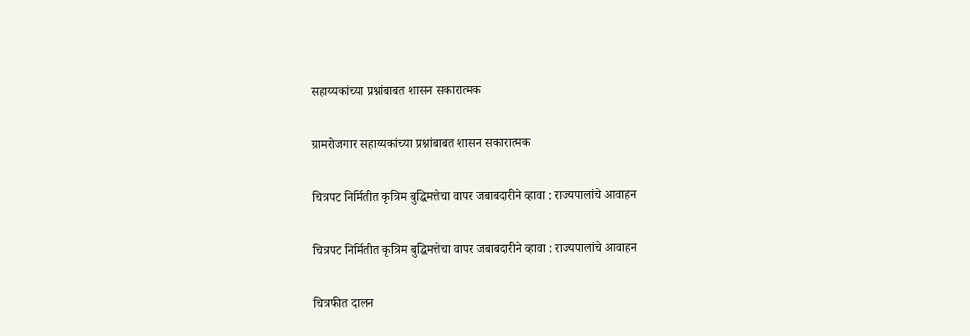सहाय्यकांच्या प्रश्नांबाबत शासन सकारात्मक

ग्रामरोजगार सहाय्यकांच्या प्रश्नांबाबत शासन सकारात्मक

चित्रपट निर्मितीत कृत्रिम बुद्धिमत्तेचा वापर जबाबदारीने व्हावा : राज्यपालांचे आवाहन

चित्रपट निर्मितीत कृत्रिम बुद्धिमत्तेचा वापर जबाबदारीने व्हावा : राज्यपालांचे आवाहन

चित्रफीत दालन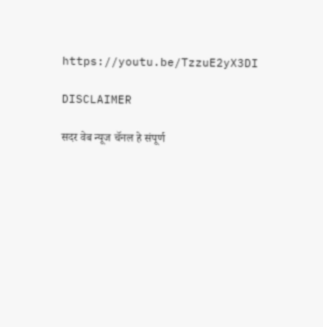https://youtu.be/TzzuE2yX3DI

DISCLAIMER

सदर वेब न्यूज चॅनल हे संपूर्ण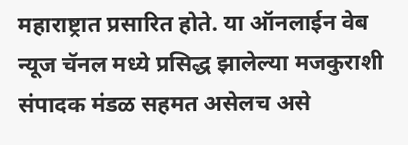महाराष्ट्रात प्रसारित होते. या ऑनलाईन वेब न्यूज चॅनल मध्ये प्रसिद्ध झालेल्या मजकुराशी संपादक मंडळ सहमत असेलच असे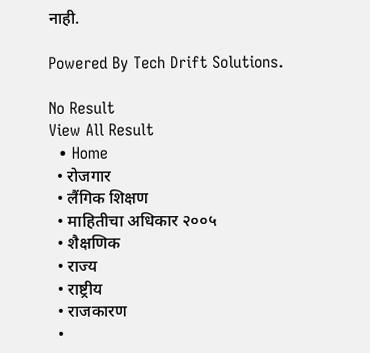नाही.

Powered By Tech Drift Solutions.

No Result
View All Result
  • Home
  • रोजगार
  • लैंगिक शिक्षण
  • माहितीचा अधिकार २००५
  • शैक्षणिक
  • राज्य
  • राष्ट्रीय
  • राजकारण
  •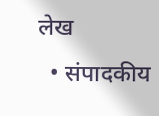लेख
  • संपादकीय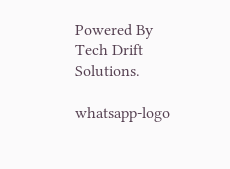Powered By Tech Drift Solutions.

whatsapp-logo